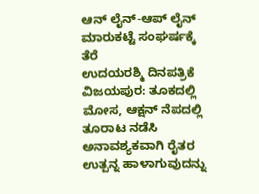ಆನ್ ಲೈನ್-ಆಪ್ ಲೈನ್ ಮಾರುಕಟ್ಟೆ ಸಂಘರ್ಷಕ್ಕೆ ತೆರೆ
ಉದಯರಶ್ಮಿ ದಿನಪತ್ರಿಕೆ
ವಿಜಯಪುರ: ತೂಕದಲ್ಲಿ ಮೋಸ, ಆಕ್ಷನ್ ನೆಪದಲ್ಲಿ ತೂರಾಟ ನಡೆಸಿ ಅನಾವಶ್ಯಕವಾಗಿ ರೈತರ ಉತ್ಪನ್ನ ಹಾಳಾಗುವುದನ್ನು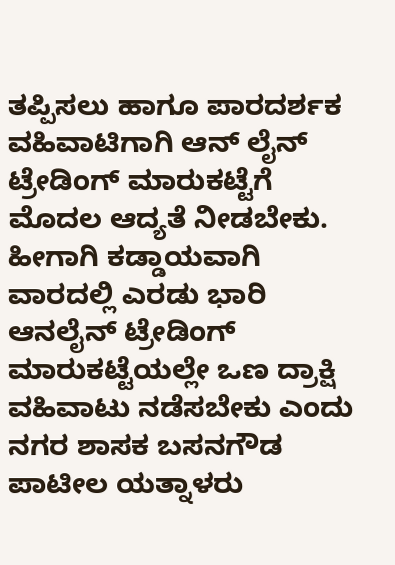ತಪ್ಪಿಸಲು ಹಾಗೂ ಪಾರದರ್ಶಕ ವಹಿವಾಟಿಗಾಗಿ ಆನ್ ಲೈನ್ ಟ್ರೇಡಿಂಗ್ ಮಾರುಕಟ್ಟೆಗೆ ಮೊದಲ ಆದ್ಯತೆ ನೀಡಬೇಕು. ಹೀಗಾಗಿ ಕಡ್ಡಾಯವಾಗಿ ವಾರದಲ್ಲಿ ಎರಡು ಭಾರಿ ಆನಲೈನ್ ಟ್ರೇಡಿಂಗ್ ಮಾರುಕಟ್ಟೆಯಲ್ಲೇ ಒಣ ದ್ರಾಕ್ಷಿ ವಹಿವಾಟು ನಡೆಸಬೇಕು ಎಂದು ನಗರ ಶಾಸಕ ಬಸನಗೌಡ ಪಾಟೀಲ ಯತ್ನಾಳರು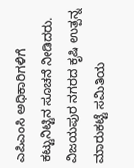ಎಪಿಎಂಸಿ ಅಧಿಕಾರಿಗಳಿಗೆ ಕಟ್ಟುನಿಟ್ಟಿನ ಸೂಚನೆ ನೀಡಿದರು.
ವಿಜಯಪುರ ನಗರದ ಕೃಷಿ ಉತ್ಪನ್ನ ಮಾರುಕಟ್ಟೆ ಸಮಿತಿಯ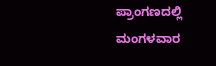ಪ್ರಾಂಗಣದಲ್ಲಿ ಮಂಗಳವಾರ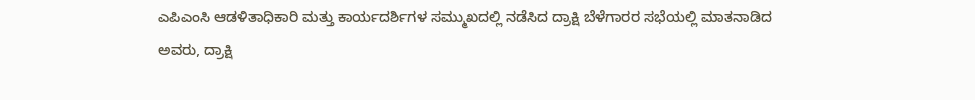ಎಪಿಎಂಸಿ ಆಡಳಿತಾಧಿಕಾರಿ ಮತ್ತು ಕಾರ್ಯದರ್ಶಿಗಳ ಸಮ್ಮುಖದಲ್ಲಿ ನಡೆಸಿದ ದ್ರಾಕ್ಷಿ ಬೆಳೆಗಾರರ ಸಭೆಯಲ್ಲಿ ಮಾತನಾಡಿದ ಅವರು, ದ್ರಾಕ್ಷಿ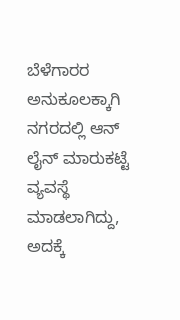ಬೆಳೆಗಾರರ ಅನುಕೂಲಕ್ಕಾಗಿ ನಗರದಲ್ಲಿ ಆನ್ ಲೈನ್ ಮಾರುಕಟ್ಟೆ ವ್ಯವಸ್ಥೆ ಮಾಡಲಾಗಿದ್ದು, ಅದಕ್ಕೆ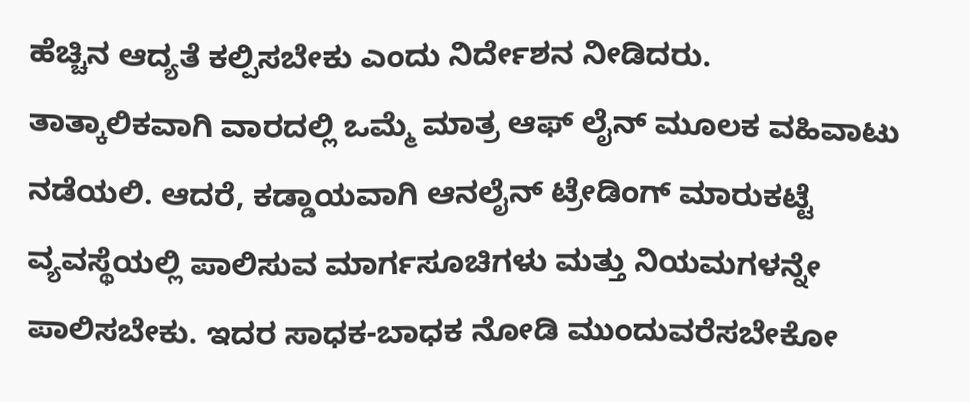ಹೆಚ್ಚಿನ ಆದ್ಯತೆ ಕಲ್ಪಿಸಬೇಕು ಎಂದು ನಿರ್ದೇಶನ ನೀಡಿದರು.
ತಾತ್ಕಾಲಿಕವಾಗಿ ವಾರದಲ್ಲಿ ಒಮ್ಮೆ ಮಾತ್ರ ಆಫ್ ಲೈನ್ ಮೂಲಕ ವಹಿವಾಟು ನಡೆಯಲಿ. ಆದರೆ, ಕಡ್ಡಾಯವಾಗಿ ಆನಲೈನ್ ಟ್ರೇಡಿಂಗ್ ಮಾರುಕಟ್ಟೆ ವ್ಯವಸ್ಥೆಯಲ್ಲಿ ಪಾಲಿಸುವ ಮಾರ್ಗಸೂಚಿಗಳು ಮತ್ತು ನಿಯಮಗಳನ್ನೇ ಪಾಲಿಸಬೇಕು. ಇದರ ಸಾಧಕ-ಬಾಧಕ ನೋಡಿ ಮುಂದುವರೆಸಬೇಕೋ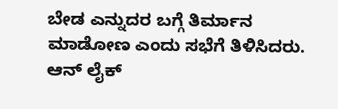ಬೇಡ ಎನ್ನುದರ ಬಗ್ಗೆ ತಿರ್ಮಾನ ಮಾಡೋಣ ಎಂದು ಸಭೆಗೆ ತಿಳಿಸಿದರು.
ಆನ್ ಲೈಕ್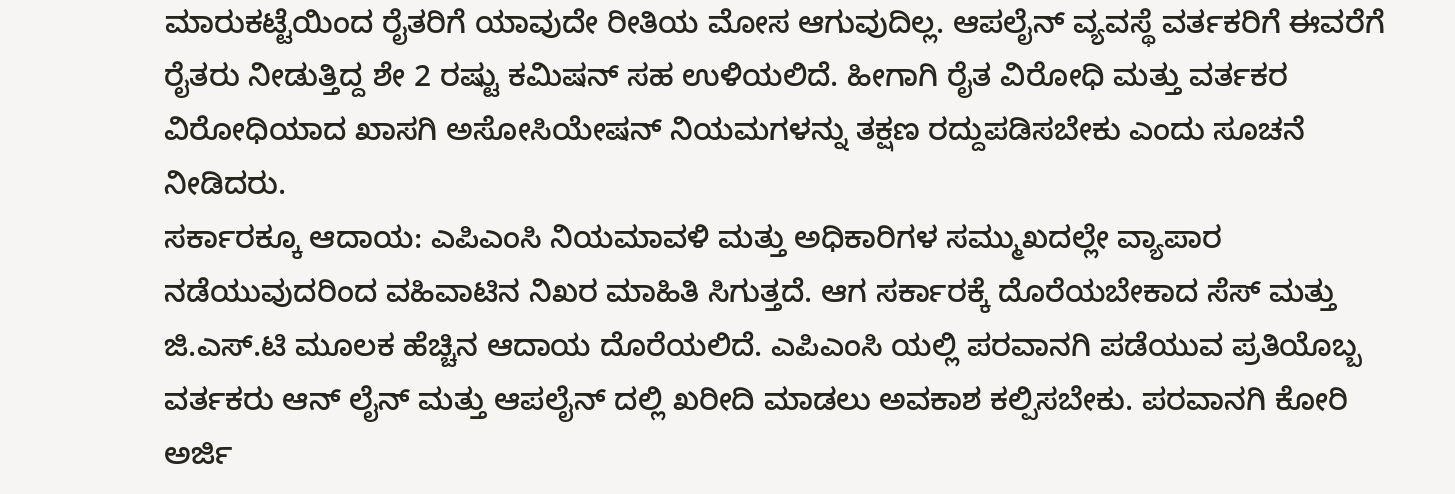ಮಾರುಕಟ್ಟೆಯಿಂದ ರೈತರಿಗೆ ಯಾವುದೇ ರೀತಿಯ ಮೋಸ ಆಗುವುದಿಲ್ಲ. ಆಪಲೈನ್ ವ್ಯವಸ್ಥೆ ವರ್ತಕರಿಗೆ ಈವರೆಗೆ ರೈತರು ನೀಡುತ್ತಿದ್ದ ಶೇ 2 ರಷ್ಟು ಕಮಿಷನ್ ಸಹ ಉಳಿಯಲಿದೆ. ಹೀಗಾಗಿ ರೈತ ವಿರೋಧಿ ಮತ್ತು ವರ್ತಕರ ವಿರೋಧಿಯಾದ ಖಾಸಗಿ ಅಸೋಸಿಯೇಷನ್ ನಿಯಮಗಳನ್ನು ತಕ್ಷಣ ರದ್ದುಪಡಿಸಬೇಕು ಎಂದು ಸೂಚನೆ ನೀಡಿದರು.
ಸರ್ಕಾರಕ್ಕೂ ಆದಾಯ: ಎಪಿಎಂಸಿ ನಿಯಮಾವಳಿ ಮತ್ತು ಅಧಿಕಾರಿಗಳ ಸಮ್ಮುಖದಲ್ಲೇ ವ್ಯಾಪಾರ ನಡೆಯುವುದರಿಂದ ವಹಿವಾಟಿನ ನಿಖರ ಮಾಹಿತಿ ಸಿಗುತ್ತದೆ. ಆಗ ಸರ್ಕಾರಕ್ಕೆ ದೊರೆಯಬೇಕಾದ ಸೆಸ್ ಮತ್ತು ಜಿ.ಎಸ್.ಟಿ ಮೂಲಕ ಹೆಚ್ಚಿನ ಆದಾಯ ದೊರೆಯಲಿದೆ. ಎಪಿಎಂಸಿ ಯಲ್ಲಿ ಪರವಾನಗಿ ಪಡೆಯುವ ಪ್ರತಿಯೊಬ್ಬ ವರ್ತಕರು ಆನ್ ಲೈನ್ ಮತ್ತು ಆಪಲೈನ್ ದಲ್ಲಿ ಖರೀದಿ ಮಾಡಲು ಅವಕಾಶ ಕಲ್ಪಿಸಬೇಕು. ಪರವಾನಗಿ ಕೋರಿ ಅರ್ಜಿ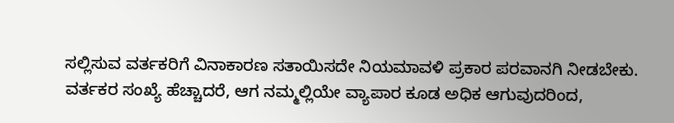ಸಲ್ಲಿಸುವ ವರ್ತಕರಿಗೆ ವಿನಾಕಾರಣ ಸತಾಯಿಸದೇ ನಿಯಮಾವಳಿ ಪ್ರಕಾರ ಪರವಾನಗಿ ನೀಡಬೇಕು. ವರ್ತಕರ ಸಂಖ್ಯೆ ಹೆಚ್ಚಾದರೆ, ಆಗ ನಮ್ಮಲ್ಲಿಯೇ ವ್ಯಾಪಾರ ಕೂಡ ಅಧಿಕ ಆಗುವುದರಿಂದ,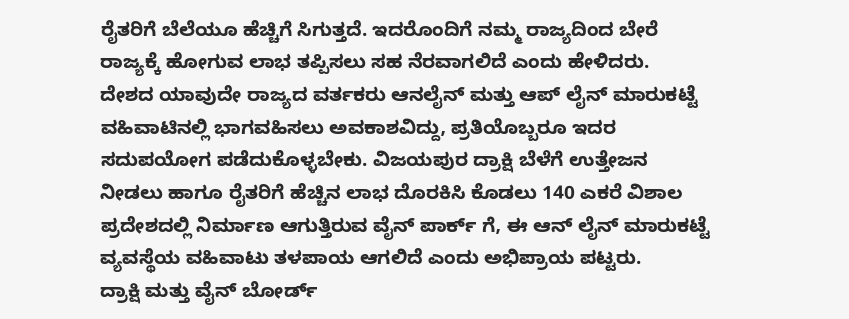ರೈತರಿಗೆ ಬೆಲೆಯೂ ಹೆಚ್ಚಿಗೆ ಸಿಗುತ್ತದೆ. ಇದರೊಂದಿಗೆ ನಮ್ಮ ರಾಜ್ಯದಿಂದ ಬೇರೆ ರಾಜ್ಯಕ್ಕೆ ಹೋಗುವ ಲಾಭ ತಪ್ಪಿಸಲು ಸಹ ನೆರವಾಗಲಿದೆ ಎಂದು ಹೇಳಿದರು.
ದೇಶದ ಯಾವುದೇ ರಾಜ್ಯದ ವರ್ತಕರು ಆನಲೈನ್ ಮತ್ತು ಆಪ್ ಲೈನ್ ಮಾರುಕಟ್ಟೆ ವಹಿವಾಟಿನಲ್ಲಿ ಭಾಗವಹಿಸಲು ಅವಕಾಶವಿದ್ದು, ಪ್ರತಿಯೊಬ್ಬರೂ ಇದರ ಸದುಪಯೋಗ ಪಡೆದುಕೊಳ್ಳಬೇಕು. ವಿಜಯಪುರ ದ್ರಾಕ್ಷಿ ಬೆಳೆಗೆ ಉತ್ತೇಜನ ನೀಡಲು ಹಾಗೂ ರೈತರಿಗೆ ಹೆಚ್ಚಿನ ಲಾಭ ದೊರಕಿಸಿ ಕೊಡಲು 140 ಎಕರೆ ವಿಶಾಲ ಪ್ರದೇಶದಲ್ಲಿ ನಿರ್ಮಾಣ ಆಗುತ್ತಿರುವ ವೈನ್ ಪಾರ್ಕ್ ಗೆ, ಈ ಆನ್ ಲೈನ್ ಮಾರುಕಟ್ಟೆ ವ್ಯವಸ್ಥೆಯ ವಹಿವಾಟು ತಳಪಾಯ ಆಗಲಿದೆ ಎಂದು ಅಭಿಪ್ರಾಯ ಪಟ್ಟರು.
ದ್ರಾಕ್ಷಿ ಮತ್ತು ವೈನ್ ಬೋರ್ಡ್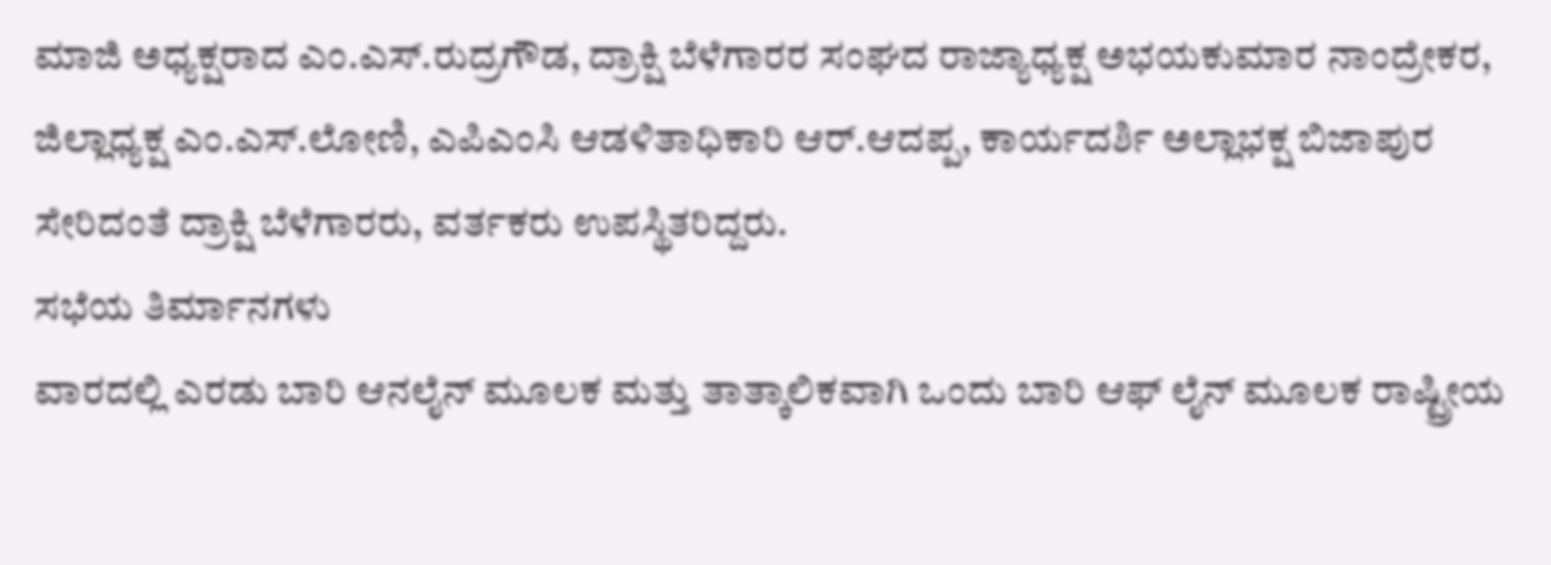ಮಾಜಿ ಅಧ್ಯಕ್ಷರಾದ ಎಂ.ಎಸ್.ರುದ್ರಗೌಡ, ದ್ರಾಕ್ಷಿ ಬೆಳೆಗಾರರ ಸಂಘದ ರಾಜ್ಯಾಧ್ಯಕ್ಷ ಅಭಯಕುಮಾರ ನಾಂದ್ರೇಕರ, ಜಿಲ್ಲಾಧ್ಯಕ್ಷ ಎಂ.ಎಸ್.ಲೋಣಿ, ಎಪಿಎಂಸಿ ಆಡಳಿತಾಧಿಕಾರಿ ಆರ್.ಆದಪ್ಪ, ಕಾರ್ಯದರ್ಶಿ ಅಲ್ಲಾಭಕ್ಷ ಬಿಜಾಪುರ ಸೇರಿದಂತೆ ದ್ರಾಕ್ಷಿ ಬೆಳೆಗಾರರು, ವರ್ತಕರು ಉಪಸ್ಥಿತರಿದ್ದರು.
ಸಭೆಯ ತಿರ್ಮಾನಗಳು
ವಾರದಲ್ಲಿ ಎರಡು ಬಾರಿ ಆನಲೈನ್ ಮೂಲಕ ಮತ್ತು ತಾತ್ಕಾಲಿಕವಾಗಿ ಒಂದು ಬಾರಿ ಆಫ್ ಲೈನ್ ಮೂಲಕ ರಾಷ್ಟ್ರೀಯ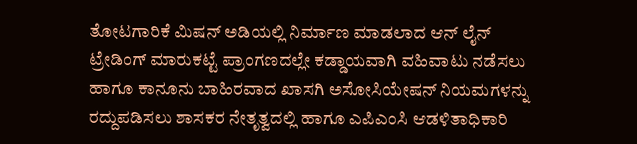ತೋಟಗಾರಿಕೆ ಮಿಷನ್ ಅಡಿಯಲ್ಲಿ ನಿರ್ಮಾಣ ಮಾಡಲಾದ ಆನ್ ಲೈನ್ ಟ್ರೇಡಿಂಗ್ ಮಾರುಕಟ್ಟೆ ಪ್ರಾಂಗಣದಲ್ಲೇ ಕಡ್ಡಾಯವಾಗಿ ವಹಿವಾಟು ನಡೆಸಲು ಹಾಗೂ ಕಾನೂನು ಬಾಹಿರವಾದ ಖಾಸಗಿ ಅಸೋಸಿಯೇಷನ್ ನಿಯಮಗಳನ್ನು ರದ್ದುಪಡಿಸಲು ಶಾಸಕರ ನೇತೃತ್ವದಲ್ಲಿ ಹಾಗೂ ಎಪಿಎಂಸಿ ಆಡಳಿತಾಧಿಕಾರಿ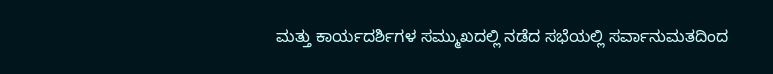ಮತ್ತು ಕಾರ್ಯದರ್ಶಿಗಳ ಸಮ್ಮುಖದಲ್ಲಿ ನಡೆದ ಸಭೆಯಲ್ಲಿ ಸರ್ವಾನುಮತದಿಂದ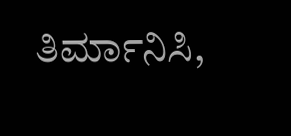ತಿರ್ಮಾನಿಸಿ,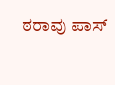ಠರಾವು ಪಾಸ್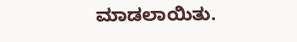ಮಾಡಲಾಯಿತು.